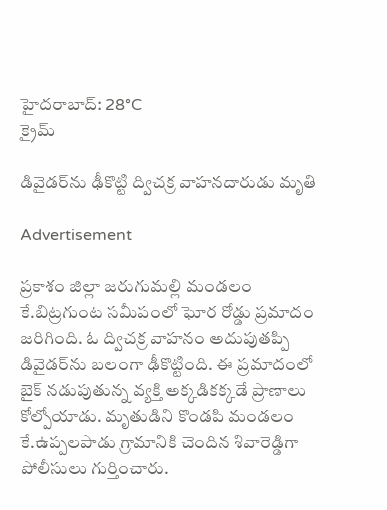హైదరాబాద్: 28°C
క్రైమ్

డివైడర్‌ను ఢీకొట్టి ద్విచక్ర వాహనదారుడు మృతి

Advertisement

ప్రకాశం జిల్లా జరుగుమల్లి మండలం కే.బిట్రగుంట సమీపంలో ఘోర రోడ్డు ప్రమాదం జరిగింది. ఓ ద్విచక్ర వాహనం అదుపుతప్పి డివైడర్‌ను బలంగా ఢీకొట్టింది. ఈ ప్రమాదంలో బైక్ నడుపుతున్న వ్యక్తి అక్కడికక్కడే ప్రాణాలు కోల్పోయాడు. మృతుడిని కొండపి మండలం కే.ఉప్పలపాడు గ్రామానికి చెందిన శివారెడ్డిగా పోలీసులు గుర్తించారు.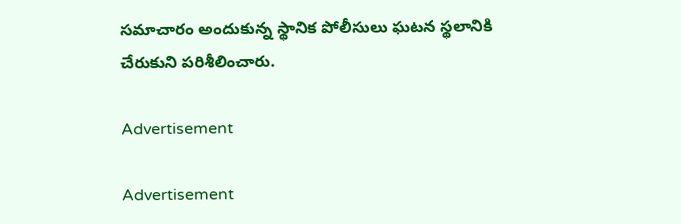సమాచారం అందుకున్న స్థానిక పోలీసులు ఘటన స్థలానికి చేరుకుని పరిశీలించారు.

Advertisement

Advertisement